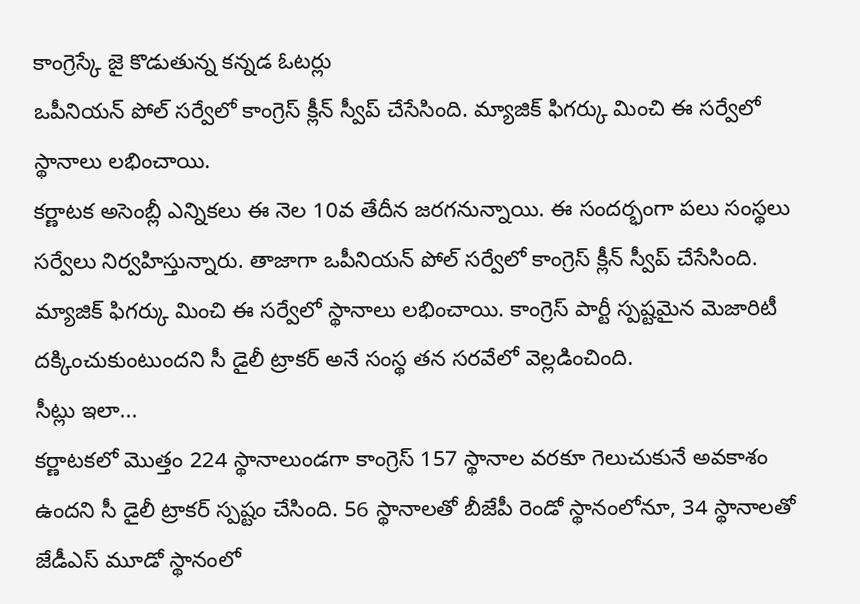కాంగ్రెస్కే జై కొడుతున్న కన్నడ ఓటర్లు
ఒపీనియన్ పోల్ సర్వేలో కాంగ్రెస్ క్లీన్ స్వీప్ చేసేసింది. మ్యాజిక్ ఫిగర్కు మించి ఈ సర్వేలో స్థానాలు లభించాయి.
కర్ణాటక అసెంబ్లీ ఎన్నికలు ఈ నెల 10వ తేదీన జరగనున్నాయి. ఈ సందర్భంగా పలు సంస్థలు సర్వేలు నిర్వహిస్తున్నారు. తాజాగా ఒపీనియన్ పోల్ సర్వేలో కాంగ్రెస్ క్లీన్ స్వీప్ చేసేసింది. మ్యాజిక్ ఫిగర్కు మించి ఈ సర్వేలో స్థానాలు లభించాయి. కాంగ్రెస్ పార్టీ స్పష్టమైన మెజారిటీ దక్కించుకుంటుందని సీ డైలీ ట్రాకర్ అనే సంస్థ తన సరవేలో వెల్లడించింది.
సీట్లు ఇలా...
కర్ణాటకలో మొత్తం 224 స్థానాలుండగా కాంగ్రెస్ 157 స్థానాల వరకూ గెలుచుకునే అవకాశం ఉందని సీ డైలీ ట్రాకర్ స్పష్టం చేసింది. 56 స్థానాలతో బీజేపీ రెండో స్థానంలోనూ, 34 స్థానాలతో జేడీఎస్ మూడో స్థానంలో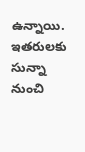ఉన్నాయి. ఇతరులకు సున్నా నుంచి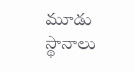మూడు స్థానాలు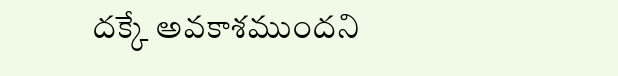దక్కే అవకాశముందని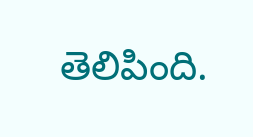తెలిపింది.